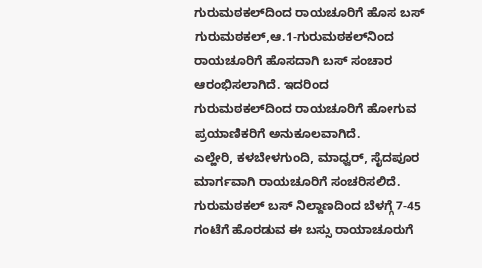ಗುರುಮಠಕಲ್‌ದಿಂದ ರಾಯಚೂರಿಗೆ ಹೊಸ ಬಸ್
ಗುರುಮಠಕಲ್,ಆ.1-ಗುರುಮಠಕಲ್‌ನಿಂದ ರಾಯಚೂರಿಗೆ ಹೊಸದಾಗಿ ಬಸ್ ಸಂಚಾರ ಆರಂಭಿಸಲಾಗಿದೆ. ಇದರಿಂದ ಗುರುಮಠಕಲ್‌ದಿಂದ ರಾಯಚೂರಿಗೆ ಹೋಗುವ ಪ್ರಯಾಣಿಕರಿಗೆ ಅನುಕೂಲವಾಗಿದೆ.
ಎಲ್ಹೇರಿ, ಕಳಬೇಳಗುಂದಿ, ಮಾಧ್ವರ್, ಸೈದಪೂರ ಮಾರ್ಗವಾಗಿ ರಾಯಚೂರಿಗೆ ಸಂಚರಿಸಲಿದೆ.
ಗುರುಮಠಕಲ್ ಬಸ್ ನಿಲ್ದಾಣದಿಂದ ಬೆಳಗ್ಗೆ 7-45 ಗಂಟೆಗೆ ಹೊರಡುವ ಈ ಬಸ್ಸು ರಾಯಾಚೂರುಗೆ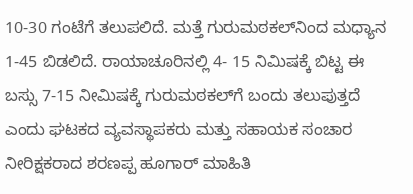10-30 ಗಂಟೆಗೆ ತಲುಪಲಿದೆ. ಮತ್ತೆ ಗುರುಮಠಕಲ್‌ನಿಂದ ಮಧ್ಯಾನ 1-45 ಬಿಡಲಿದೆ. ರಾಯಾಚೂರಿನಲ್ಲಿ 4- 15 ನಿಮಿಷಕ್ಕೆ ಬಿಟ್ಟ ಈ ಬಸ್ಸು 7-15 ನೀಮಿಷಕ್ಕೆ ಗುರುಮಠಕಲ್‌ಗೆ ಬಂದು ತಲುಪುತ್ತದೆ ಎಂದು ಘಟಕದ ವ್ಯವಸ್ಥಾಪಕರು ಮತ್ತು ಸಹಾಯಕ ಸಂಚಾರ ನೀರಿಕ್ಷಕರಾದ ಶರಣಪ್ಪ ಹೂಗಾರ್ ಮಾಹಿತಿ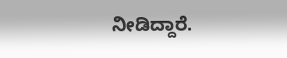ನೀಡಿದ್ದಾರೆ.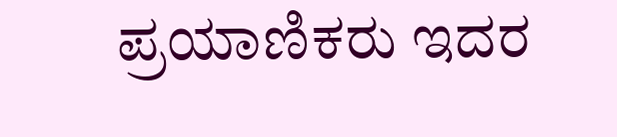ಪ್ರಯಾಣಿಕರು ಇದರ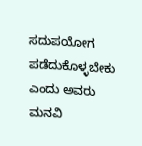ಸದುಪಯೋಗ ಪಡೆದುಕೊಳ್ಳಬೇಕು ಎಂದು ಅವರು ಮನವಿ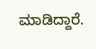ಮಾಡಿದ್ದಾರೆ.